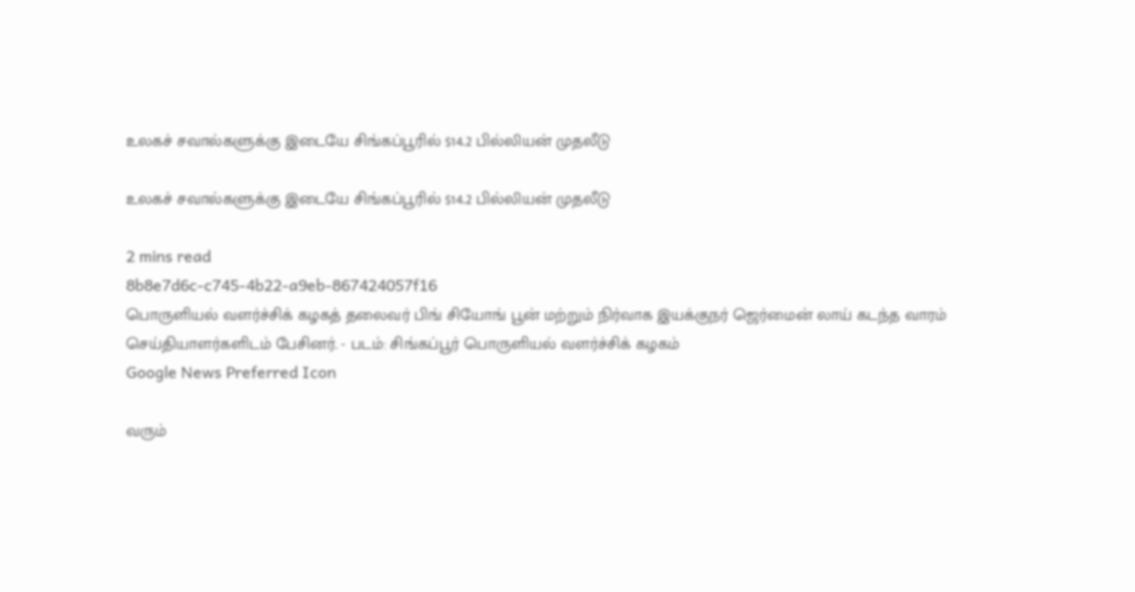உலகச் சவால்களுக்கு இடையே சிங்கப்பூரில் $14.2 பில்லியன் முதலீடு

உலகச் சவால்களுக்கு இடையே சிங்கப்பூரில் $14.2 பில்லியன் முதலீடு

2 mins read
8b8e7d6c-c745-4b22-a9eb-867424057f16
பொருளியல் வளர்ச்சிக் கழகத் தலைவர் பிங் சியோங் பூன் மற்றும் நிர்வாக இயக்குநர் ஜெர்மைன் லாய் கடந்த வாரம் செய்தியாளர்களிடம் பேசினர். - படம்: சிங்கப்பூர் பொருளியல் வளர்ச்சிக் கழகம்
Google News Preferred Icon

வரும்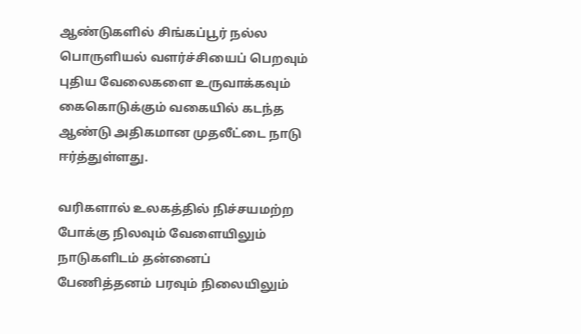ஆண்டுகளில் சிங்கப்பூர் நல்ல பொருளியல் வளர்ச்சியைப் பெறவும் புதிய வேலைகளை உருவாக்கவும் கைகொடுக்கும் வகையில் கடந்த ஆண்டு அதிகமான முதலீட்டை நாடு ஈர்த்துள்ளது.

வரிகளால் உலகத்தில் நிச்சயமற்ற போக்கு நிலவும் வேளையிலும் நாடுகளிடம் தன்னைப் பேணித்தனம் பரவும் நிலையிலும்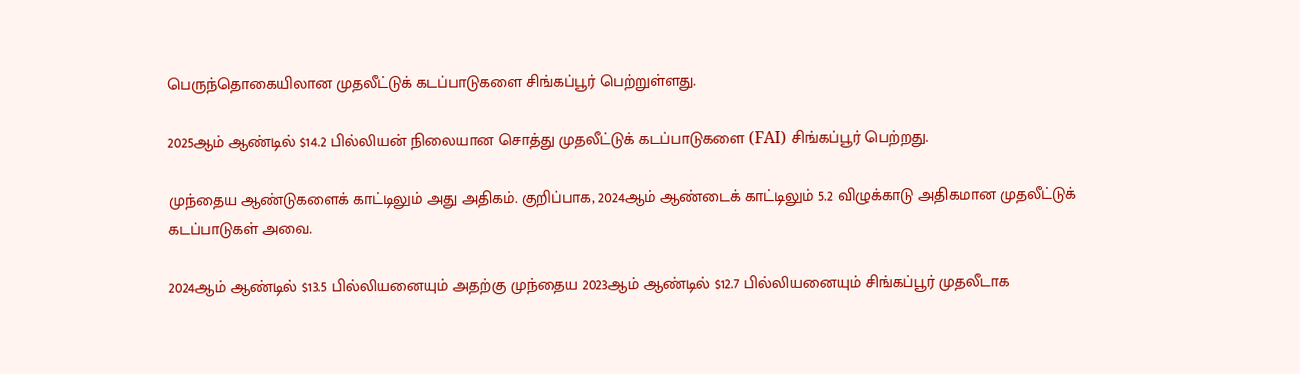பெருந்தொகையிலான முதலீட்டுக் கடப்பாடுகளை சிங்கப்பூர் பெற்றுள்ளது.

2025ஆம் ஆண்டில் $14.2 பில்லியன் நிலையான சொத்து முதலீட்டுக் கடப்பாடுகளை (FAI) சிங்கப்பூர் பெற்றது.

முந்தைய ஆண்டுகளைக் காட்டிலும் அது அதிகம். குறிப்பாக, 2024ஆம் ஆண்டைக் காட்டிலும் 5.2 விழுக்காடு அதிகமான முதலீட்டுக் கடப்பாடுகள் அவை.

2024ஆம் ஆண்டில் $13.5 பில்லியனையும் அதற்கு முந்தைய 2023ஆம் ஆண்டில் $12.7 பில்லியனையும் சிங்கப்பூர் முதலீடாக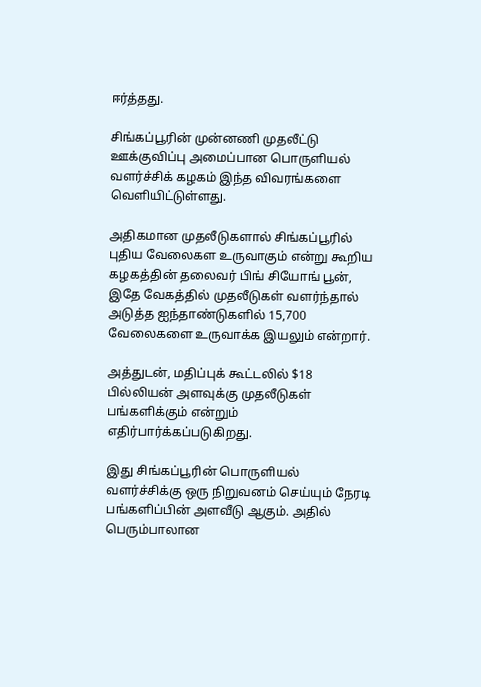ஈர்த்தது.

சிங்கப்பூரின் முன்னணி முதலீட்டு ஊக்குவிப்பு அமைப்பான பொருளியல் வளர்ச்சிக் கழகம் இந்த விவரங்களை வெளியிட்டுள்ளது.

அதிகமான முதலீடுகளால் சிங்கப்பூரில் புதிய வேலைகள உருவாகும் என்று கூறிய கழகத்தின் தலைவர் பிங் சியோங் பூன், இதே வேகத்தில் முதலீடுகள் வளர்ந்தால் அடுத்த ஐந்தாண்டுகளில் 15,700 வேலைகளை உருவாக்க இயலும் என்றார்.

அத்துடன், மதிப்புக் கூட்டலில் $18 பில்லியன் அளவுக்கு முதலீடுகள் பங்களிக்கும் என்றும் எதிர்பார்க்கப்படுகிறது.

இது சிங்கப்பூரின் பொருளியல் வளர்ச்சிக்கு ஒரு நிறுவனம் செய்யும் நேரடி பங்களிப்பின் அளவீடு ஆகும். அதில் பெரும்பாலான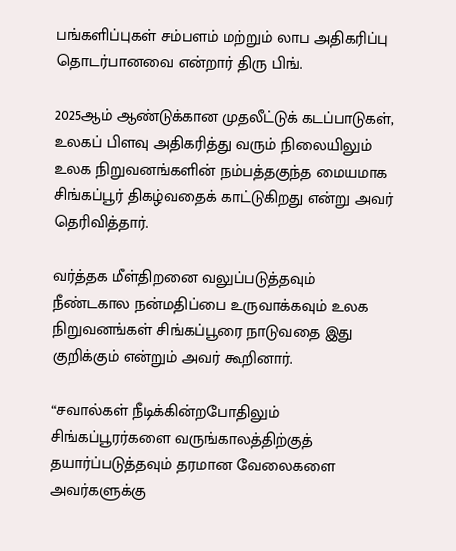பங்களிப்புகள் சம்பளம் மற்றும் லாப அதிகரிப்பு தொடர்பானவை என்றார் திரு பிங்.

2025ஆம் ஆண்டுக்கான முதலீட்டுக் கடப்பாடுகள், உலகப் பிளவு அதிகரித்து வரும் நிலையிலும் உலக நிறுவனங்களின் நம்பத்தகுந்த மையமாக சிங்கப்பூர் திகழ்வதைக் காட்டுகிறது என்று அவர் தெரிவித்தார்.

வர்த்தக மீள்திறனை வலுப்படுத்தவும் நீண்டகால நன்மதிப்பை உருவாக்கவும் உலக நிறுவனங்கள் சிங்கப்பூரை நாடுவதை இது குறிக்கும் என்றும் அவர் கூறினார்.

“சவால்கள் நீடிக்கின்றபோதிலும் சிங்கப்பூரர்களை வருங்காலத்திற்குத் தயார்ப்படுத்தவும் தரமான வேலைகளை அவர்களுக்கு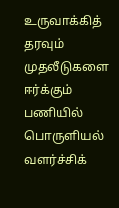உருவாக்கித் தரவும் முதலீடுகளை ஈர்க்கும் பணியில் பொருளியல் வளர்ச்சிக்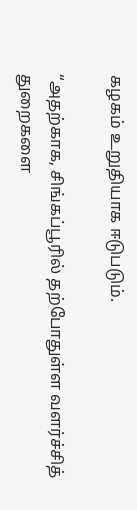கழகம் உறுதியாக ஈடுபடும்.

“அதற்காக, சிங்கப்பூரில் தற்போதுள்ள வளர்ச்சித் துறைகளை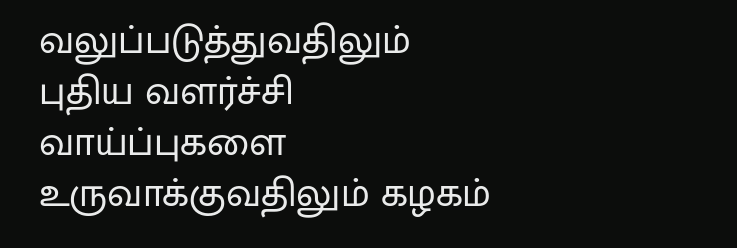வலுப்படுத்துவதிலும் புதிய வளர்ச்சி வாய்ப்புகளை உருவாக்குவதிலும் கழகம்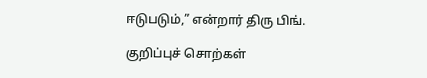ஈடுபடும்,” என்றார் திரு பிங்.

குறிப்புச் சொற்கள்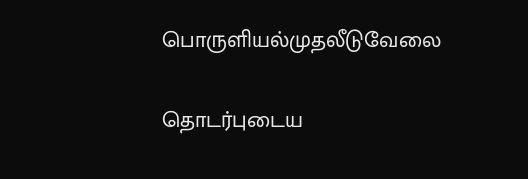பொருளியல்முதலீடுவேலை

தொடர்புடைய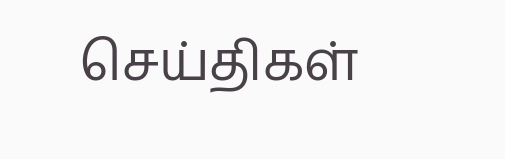செய்திகள்